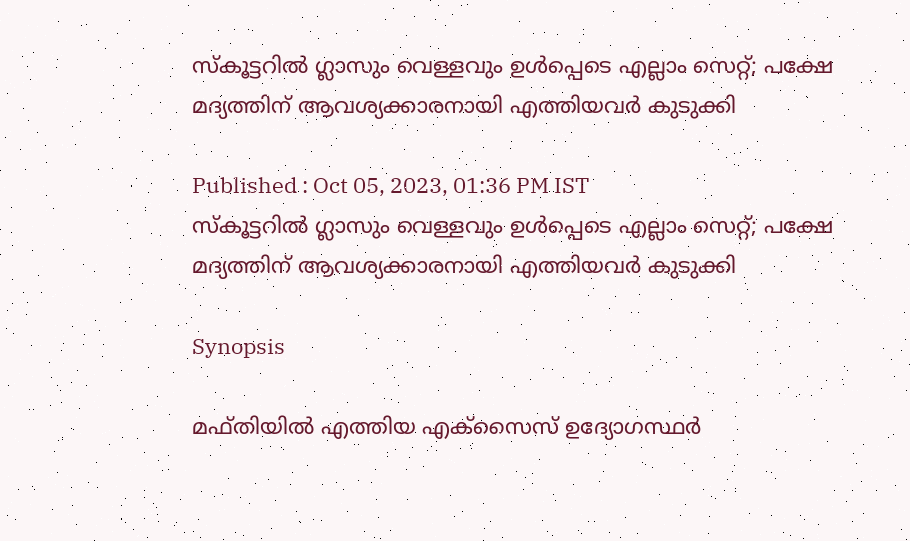സ്കൂട്ടറില്‍ ഗ്ലാസും വെള്ളവും ഉള്‍പ്പെടെ എല്ലാം സെറ്റ്; പക്ഷേ മദ്യത്തിന് ആവശ്യക്കാരനായി എത്തിയവര്‍ കുടുക്കി

Published : Oct 05, 2023, 01:36 PM IST
സ്കൂട്ടറില്‍ ഗ്ലാസും വെള്ളവും ഉള്‍പ്പെടെ എല്ലാം സെറ്റ്; പക്ഷേ മദ്യത്തിന് ആവശ്യക്കാരനായി എത്തിയവര്‍ കുടുക്കി

Synopsis

മഫ്തിയില്‍ എത്തിയ എക്സൈസ് ഉദ്യോഗസ്ഥര്‍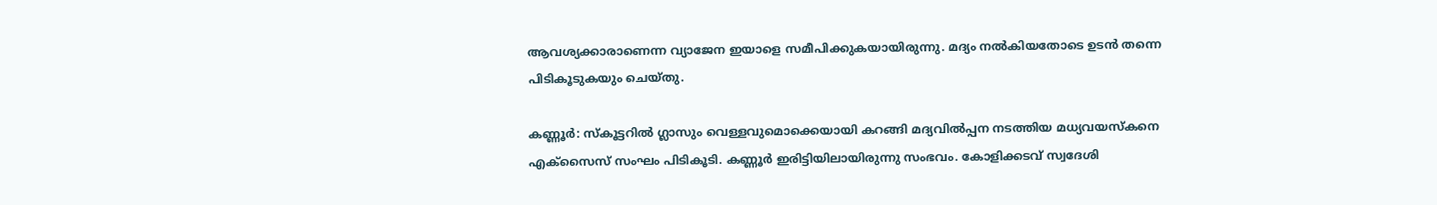ആവശ്യക്കാരാണെന്ന വ്യാജേന ഇയാളെ സമീപിക്കുകയായിരുന്നു. മദ്യം നല്‍കിയതോടെ ഉടന്‍ തന്നെ പിടികൂടുകയും ചെയ്തു.

കണ്ണൂര്‍: സ്കൂട്ടറിൽ ഗ്ലാസും വെള്ളവുമൊക്കെയായി കറങ്ങി മദ്യവിൽപ്പന നടത്തിയ മധ്യവയസ്കനെ എക്സൈസ് സംഘം പിടികൂടി. കണ്ണൂർ ഇരിട്ടിയിലായിരുന്നു സംഭവം. കോളിക്കടവ് സ്വദേശി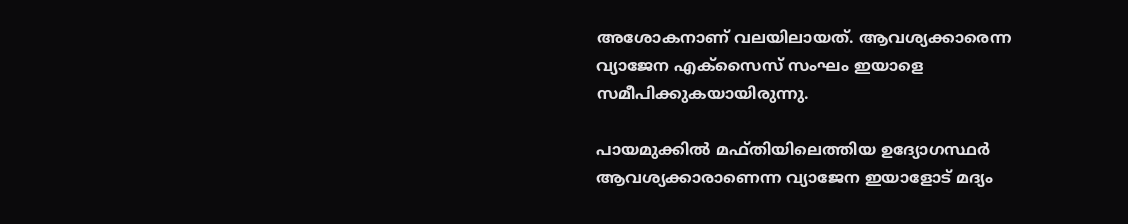അശോകനാണ് വലയിലായത്. ആവശ്യക്കാരെന്ന വ്യാജേന എക്സൈസ് സംഘം ഇയാളെ സമീപിക്കുകയായിരുന്നു.

പായമുക്കിൽ മഫ്തിയിലെത്തിയ ഉദ്യോഗസ്ഥർ ആവശ്യക്കാരാണെന്ന വ്യാജേന ഇയാളോട് മദ്യം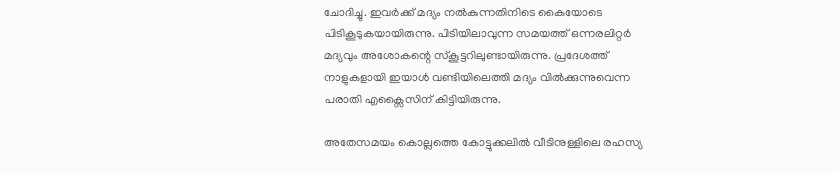ചോദിച്ചു. ഇവര്‍ക്ക് മദ്യം നൽകുന്നതിനിടെ കൈയോടെ പിടികൂടുകയായിരുന്നു. പിടിയിലാവുന്ന സമയത്ത് ഒന്നരലിറ്റർ മദ്യവും അശോകന്റെ സ്കൂട്ടറിലുണ്ടായിരുന്നു. പ്രദേശത്ത് നാളുകളായി ഇയാൾ വണ്ടിയിലെത്തി മദ്യം വിൽക്കുന്നുവെന്ന പരാതി എക്സൈസിന് കിട്ടിയിരുന്നു.

അതേസമയം കൊല്ലത്തെ കോട്ടുക്കലിൽ വീടിനുള്ളിലെ രഹസ്യ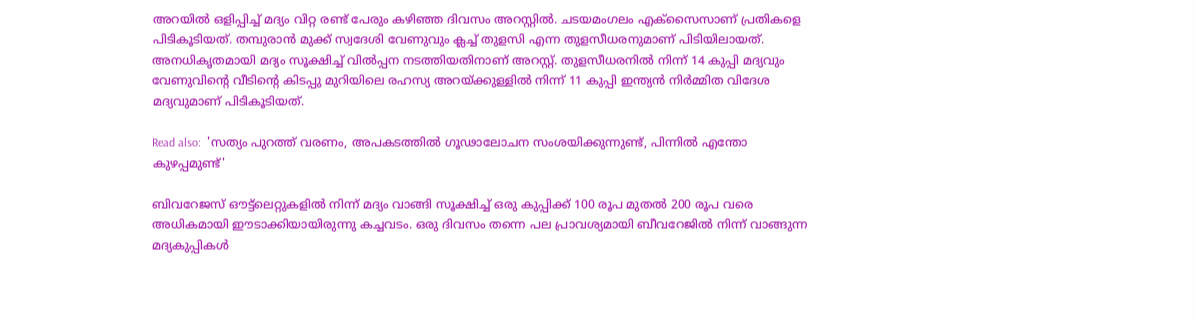അറയിൽ ഒളിപ്പിച്ച് മദ്യം വിറ്റ രണ്ട് പേരും കഴിഞ്ഞ ദിവസം അറസ്റ്റിൽ. ചടയമംഗലം എക്സൈസാണ് പ്രതികളെ പിടികൂടിയത്. തമ്പുരാൻ മുക്ക് സ്വദേശി വേണുവും ക്ലച്ച് തുളസി എന്ന തുളസീധരനുമാണ് പിടിയിലായത്. അനധികൃതമായി മദ്യം സൂക്ഷിച്ച് വിൽപ്പന നടത്തിയതിനാണ് അറസ്റ്റ്. തുളസീധരനില്‍ നിന്ന് 14 കുപ്പി മദ്യവും വേണുവിന്റെ വീടിന്റെ കിടപ്പു മുറിയിലെ രഹസ്യ അറയ്ക്കുള്ളിൽ നിന്ന് 11 കുപ്പി ഇന്ത്യൻ നിർമ്മിത വിദേശ മദ്യവുമാണ് പിടികൂടിയത്.

Read also:  'സത്യം പുറത്ത് വരണം, അപകടത്തില്‍ ഗൂഢാലോചന സംശയിക്കുന്നുണ്ട്, പിന്നില്‍ എന്തോ കുഴപ്പമുണ്ട്'

ബിവറേജസ് ഔട്ട്‌ലെറ്റുകളിൽ നിന്ന് മദ്യം വാങ്ങി സൂക്ഷിച്ച് ഒരു കുപ്പിക്ക് 100 രൂപ മുതൽ 200 രൂപ വരെ അധികമായി ഈടാക്കിയായിരുന്നു കച്ചവടം. ഒരു ദിവസം തന്നെ പല പ്രാവശ്യമായി ബീവറേജിൽ നിന്ന് വാങ്ങുന്ന മദ്യകുപ്പികൾ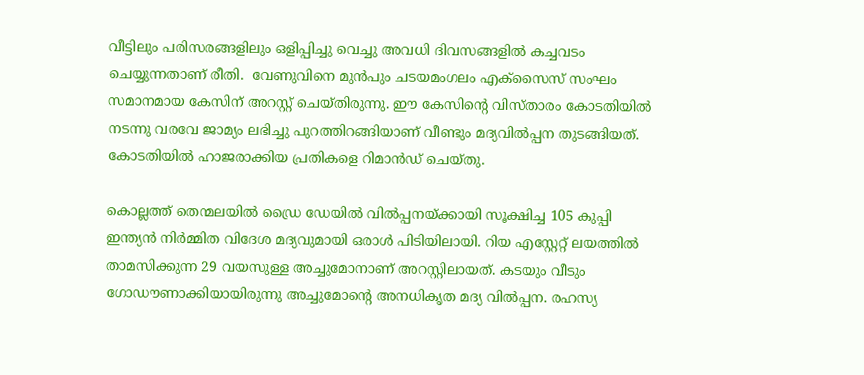വീട്ടിലും പരിസരങ്ങളിലും ഒളിപ്പിച്ചു വെച്ചു അവധി ദിവസങ്ങളിൽ കച്ചവടം ചെയ്യുന്നതാണ് രീതി.  വേണുവിനെ മുൻപും ചടയമംഗലം എക്‌സൈസ് സംഘം സമാനമായ കേസിന് അറസ്റ്റ് ചെയ്തിരുന്നു. ഈ കേസിന്റെ വിസ്താരം കോടതിയിൽ നടന്നു വരവേ ജാമ്യം ലഭിച്ചു പുറത്തിറങ്ങിയാണ് വീണ്ടും മദ്യവിൽപ്പന തുടങ്ങിയത്. കോടതിയിൽ ഹാജരാക്കിയ പ്രതികളെ റിമാൻഡ് ചെയ്തു.

കൊല്ലത്ത് തെന്മലയില്‍ ഡ്രൈ ഡേയിൽ വിൽപ്പനയ്ക്കായി സൂക്ഷിച്ച 105 കുപ്പി ഇന്ത്യൻ നിർമ്മിത വിദേശ മദ്യവുമായി ഒരാൾ പിടിയിലായി. റിയ എസ്റ്റേറ്റ് ലയത്തിൽ താമസിക്കുന്ന 29 വയസുള്ള അച്ചുമോനാണ് അറസ്റ്റിലായത്. കടയും വീടും ഗോഡൗണാക്കിയായിരുന്നു അച്ചുമോന്‍റെ അനധികൃത മദ്യ വിൽപ്പന. രഹസ്യ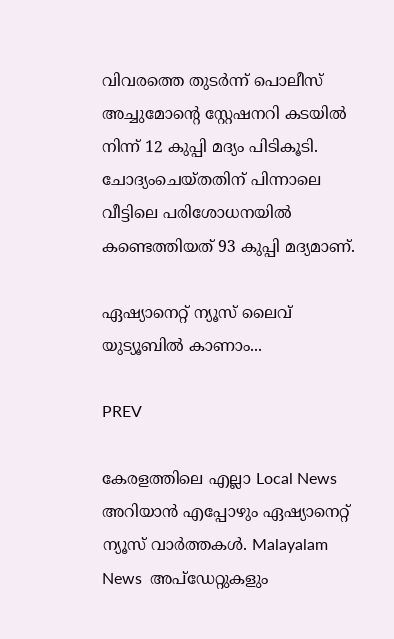വിവരത്തെ തുടർന്ന് പൊലീസ് അച്ചുമോന്റെ സ്റ്റേഷനറി കടയിൽ നിന്ന് 12 കുപ്പി മദ്യം പിടികൂടി. ചോദ്യംചെയ്തതിന് പിന്നാലെ വീട്ടിലെ പരിശോധനയിൽ കണ്ടെത്തിയത് 93 കുപ്പി മദ്യമാണ്.

ഏഷ്യാനെറ്റ് ന്യൂസ് ലൈവ് യുട്യൂബില്‍ കാണാം...

PREV

കേരളത്തിലെ എല്ലാ Local News അറിയാൻ എപ്പോഴും ഏഷ്യാനെറ്റ് ന്യൂസ് വാർത്തകൾ. Malayalam News  അപ്‌ഡേറ്റുകളും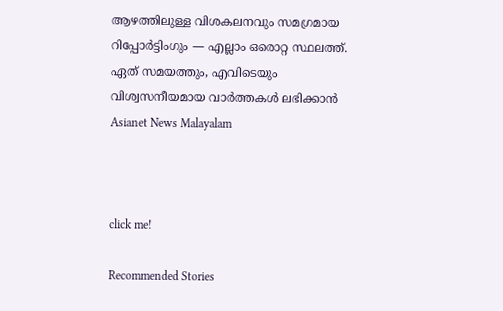ആഴത്തിലുള്ള വിശകലനവും സമഗ്രമായ റിപ്പോർട്ടിംഗും — എല്ലാം ഒരൊറ്റ സ്ഥലത്ത്. ഏത് സമയത്തും, എവിടെയും വിശ്വസനീയമായ വാർത്തകൾ ലഭിക്കാൻ Asianet News Malayalam



click me!

Recommended Stories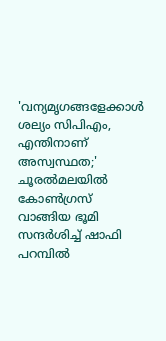'വന്യമൃഗങ്ങളേക്കാൾ ശല്യം സിപിഎം, എന്തിനാണ് അസ്വസ്ഥത;' ചൂരൽമലയിൽ കോൺഗ്രസ് വാങ്ങിയ ഭൂമി സന്ദർശിച്ച് ഷാഫി പറമ്പിൽ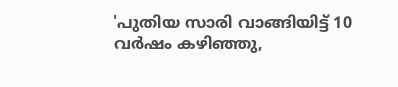'പുതിയ സാരി വാങ്ങിയിട്ട് 10 വർഷം കഴിഞ്ഞു,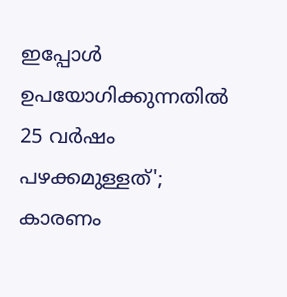ഇപ്പോള്‍ ഉപയോഗിക്കുന്നതിൽ 25 വർഷം പഴക്കമുള്ളത്'; കാരണം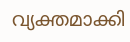വ്യക്തമാക്കി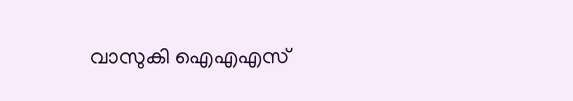വാസുകി ഐഎഎസ്